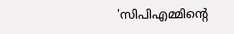'സിപിഎമ്മിന്‍റെ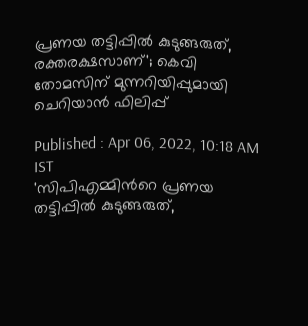പ്രണയ തട്ടിപ്പിൽ കുടുങ്ങരുത്, രക്തരക്ഷസാണ്'; കെവി തോമസിന് മുന്നറിയിപ്പുമായി ചെറിയാന്‍ ഫിലിപ്പ്

Published : Apr 06, 2022, 10:18 AM IST
'സിപിഎമ്മിന്‍റെ പ്രണയ തട്ടിപ്പിൽ കുടുങ്ങരുത്,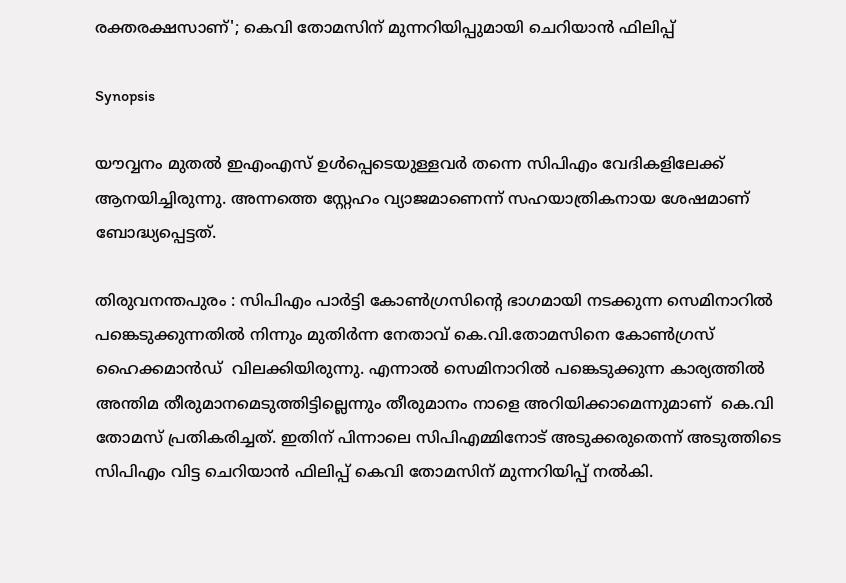രക്തരക്ഷസാണ്'; കെവി തോമസിന് മുന്നറിയിപ്പുമായി ചെറിയാന്‍ ഫിലിപ്പ്

Synopsis

യൗവ്വനം മുതൽ ഇഎംഎസ് ഉൾപ്പെടെയുള്ളവർ തന്നെ സിപിഎം വേദികളിലേക്ക് ആനയിച്ചിരുന്നു. അന്നത്തെ സ്റ്റേഹം വ്യാജമാണെന്ന് സഹയാത്രികനായ ശേഷമാണ് ബോദ്ധ്യപ്പെട്ടത്.

തിരുവനന്തപുരം : സിപിഎം പാർട്ടി കോൺഗ്രസിന്‍റെ ഭാഗമായി നടക്കുന്ന സെമിനാറിൽ പങ്കെടുക്കുന്നതിൽ നിന്നും മുതി‍ർന്ന നേതാവ് കെ.വി.തോമസിനെ കോൺഗ്രസ് ഹൈക്കമാൻഡ്  വിലക്കിയിരുന്നു. എന്നാല്‍ സെമിനാറില്‍ പങ്കെടുക്കുന്ന കാര്യത്തില്‍ അന്തിമ തീരുമാനമെടുത്തിട്ടില്ലെന്നും തീരുമാനം നാളെ അറിയിക്കാമെന്നുമാണ്  കെ.വി തോമസ് പ്രതികരിച്ചത്. ഇതിന് പിന്നാലെ സിപിഎമ്മിനോട് അടുക്കരുതെന്ന് അടുത്തിടെ സിപിഎം വിട്ട ചെറിയാന്‍ ഫിലിപ്പ് കെവി തോമസിന് മുന്നറിയിപ്പ് നല്‍കി.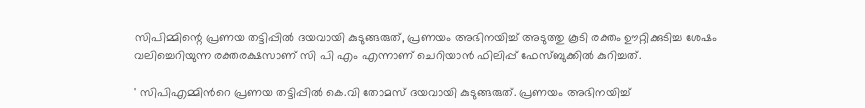സിപിമ്മിന്റെ പ്രണയ തട്ടിപ്പിൽ ദയവായി കുടുങ്ങരുത്, പ്രണയം അഭിനയിച്ച് അടുത്തു കൂടി രക്തം ഊറ്റിക്കുടിച്ച ശേഷം വലിച്ചെറിയുന്ന രക്തരക്ഷസാണ് സി പി എം എന്നാണ് ചെറിയാന്‍ ഫിലിപ്പ് ഫേസ്ബുക്കില്‍ കുറിച്ചത്.

' സിപിഎമ്മിന്‍റെ പ്രണയ തട്ടിപ്പിൽ കെ.വി തോമസ് ദയവായി കുടുങ്ങരുത്. പ്രണയം അഭിനയിച്ച്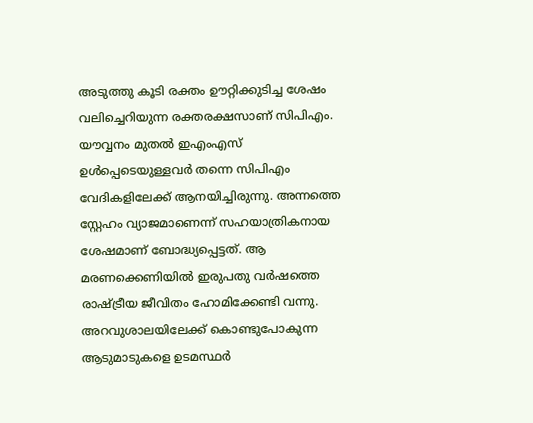അടുത്തു കൂടി രക്തം ഊറ്റിക്കുടിച്ച ശേഷം വലിച്ചെറിയുന്ന രക്തരക്ഷസാണ് സിപിഎം. യൗവ്വനം മുതൽ ഇഎംഎസ് ഉൾപ്പെടെയുള്ളവർ തന്നെ സിപിഎം വേദികളിലേക്ക് ആനയിച്ചിരുന്നു. അന്നത്തെ സ്റ്റേഹം വ്യാജമാണെന്ന് സഹയാത്രികനായ ശേഷമാണ് ബോദ്ധ്യപ്പെട്ടത്. ആ മരണക്കെണിയിൽ ഇരുപതു വർഷത്തെ രാഷ്ട്രീയ ജീവിതം ഹോമിക്കേണ്ടി വന്നു. അറവുശാലയിലേക്ക് കൊണ്ടുപോകുന്ന ആടുമാടുകളെ ഉടമസ്ഥർ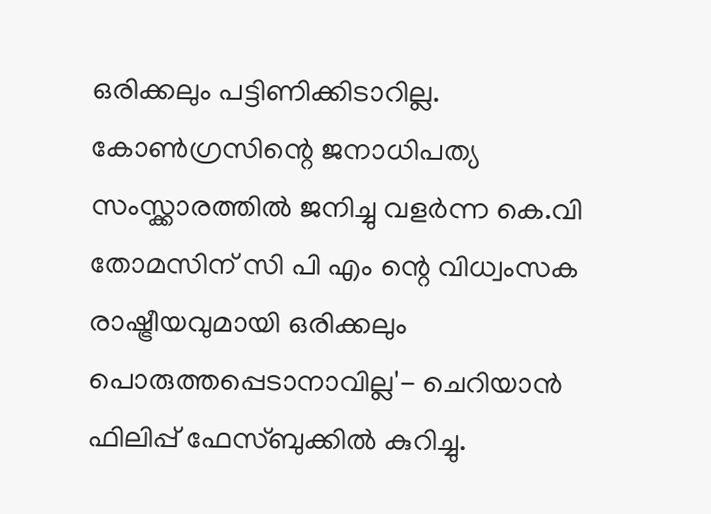ഒരിക്കലും പട്ടിണിക്കിടാറില്ല. കോൺഗ്രസിന്റെ ജനാധിപത്യ സംസ്ക്കാരത്തിൽ ജനിച്ചു വളർന്ന കെ.വി തോമസിന് സി പി എം ന്റെ വിധ്വംസക രാഷ്ട്രീയവുമായി ഒരിക്കലും പൊരുത്തപ്പെടാനാവില്ല'- ചെറിയാൻ ഫിലിപ്പ് ഫേസ്ബുക്കില്‍ കുറിച്ചു.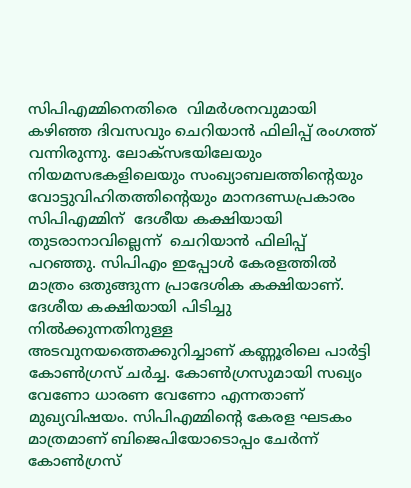സിപിഎമ്മിനെതിരെ  വിമര്‍ശനവുമായി കഴിഞ്ഞ ദിവസവും ചെറിയാന്‍ ഫിലിപ്പ് രംഗത്ത് വന്നിരുന്നു. ലോക്സഭയിലേയും നിയമസഭകളിലെയും സംഖ്യാബലത്തിന്‍റെയും വോട്ടുവിഹിതത്തിന്‍റെയും മാനദണ്ഡപ്രകാരം സിപിഎമ്മിന്  ദേശീയ കക്ഷിയായി തുടരാനാവില്ലെന്ന്  ചെറിയാൻ ഫിലിപ്പ് പറഞ്ഞു. സിപിഎം ഇപ്പോൾ കേരളത്തിൽ മാത്രം ഒതുങ്ങുന്ന പ്രാദേശിക കക്ഷിയാണ്. ദേശീയ കക്ഷിയായി പിടിച്ചു നിൽക്കുന്നതിനുള്ള അടവുനയത്തെക്കുറിച്ചാണ് കണ്ണൂരിലെ പാർട്ടി കോൺഗ്രസ് ചർച്ച. കോൺഗ്രസുമായി സഖ്യം വേണോ ധാരണ വേണോ എന്നതാണ് മുഖ്യവിഷയം. സിപിഎമ്മിന്‍റെ കേരള ഘടകം മാത്രമാണ് ബിജെപിയോടൊപ്പം ചേർന്ന് കോൺഗ്രസ്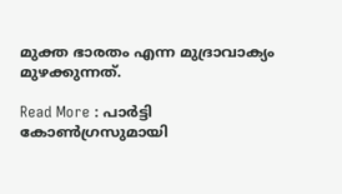മുക്ത ഭാരതം എന്ന മുദ്രാവാക്യം മുഴക്കുന്നത്.

Read More : പാ‍ർട്ടി കോൺഗ്രസുമായി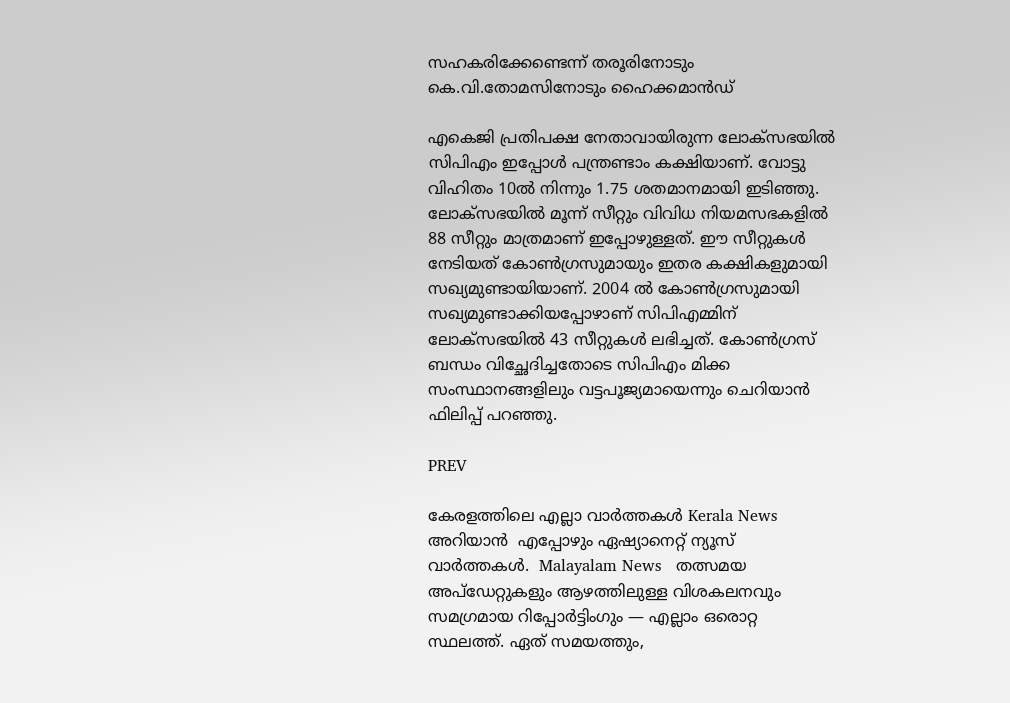സഹകരിക്കേണ്ടെന്ന് തരൂരിനോടും കെ.വി.തോമസിനോടും ഹൈക്കമാൻഡ്

എകെജി പ്രതിപക്ഷ നേതാവായിരുന്ന ലോക്സഭയിൽ സിപിഎം ഇപ്പോൾ പന്ത്രണ്ടാം കക്ഷിയാണ്. വോട്ടു വിഹിതം 10ൽ നിന്നും 1.75 ശതമാനമായി ഇടിഞ്ഞു. ലോക്സഭയിൽ മൂന്ന് സീറ്റും വിവിധ നിയമസഭകളിൽ 88 സീറ്റും മാത്രമാണ് ഇപ്പോഴുള്ളത്. ഈ സീറ്റുകൾ നേടിയത് കോൺഗ്രസുമായും ഇതര കക്ഷികളുമായി സഖ്യമുണ്ടായിയാണ്. 2004 ൽ കോൺഗ്രസുമായി സഖ്യമുണ്ടാക്കിയപ്പോഴാണ് സിപിഎമ്മിന് ലോക്സഭയിൽ 43 സീറ്റുകൾ ലഭിച്ചത്. കോൺഗ്രസ് ബന്ധം വിച്ഛേദിച്ചതോടെ സിപിഎം മിക്ക സംസ്ഥാനങ്ങളിലും വട്ടപൂജ്യമായെന്നും ചെറിയാന്‍ ഫിലിപ്പ് പറഞ്ഞു.

PREV

കേരളത്തിലെ എല്ലാ വാർത്തകൾ Kerala News അറിയാൻ  എപ്പോഴും ഏഷ്യാനെറ്റ് ന്യൂസ് വാർത്തകൾ.  Malayalam News   തത്സമയ അപ്‌ഡേറ്റുകളും ആഴത്തിലുള്ള വിശകലനവും സമഗ്രമായ റിപ്പോർട്ടിംഗും — എല്ലാം ഒരൊറ്റ സ്ഥലത്ത്. ഏത് സമയത്തും,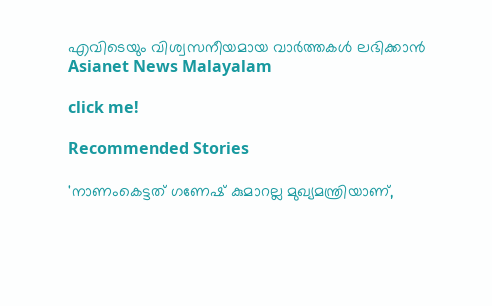എവിടെയും വിശ്വസനീയമായ വാർത്തകൾ ലഭിക്കാൻ Asianet News Malayalam

click me!

Recommended Stories

'നാണംകെട്ടത് ഗണേഷ് കുമാറല്ല മുഖ്യമന്ത്രിയാണ്,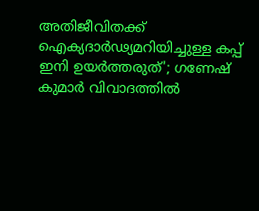അതിജീവിതക്ക് ഐക്യദാർഢ്യമറിയിച്ചുള്ള കപ്പ് ഇനി ഉയർത്തരുത്'; ഗണേഷ് കുമാർ വിവാദത്തിൽ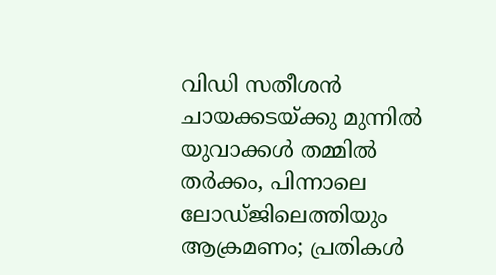വിഡി സതീശൻ
ചായക്കടയ്ക്കു മുന്നിൽ യുവാക്കൾ തമ്മിൽ തർക്കം, പിന്നാലെ ലോഡ്ജിലെത്തിയും ആക്രമണം; പ്രതികൾ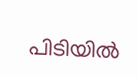പിടിയിൽ